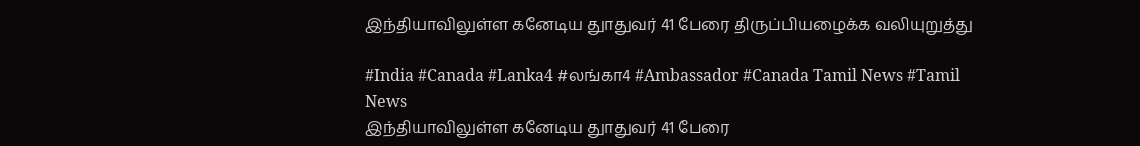இந்தியாவிலுள்ள கனேடிய துாதுவர் 41 பேரை திருப்பியழைக்க வலியுறுத்து

#India #Canada #Lanka4 #லங்கா4 #Ambassador #Canada Tamil News #Tamil News
இந்தியாவிலுள்ள கனேடிய துாதுவர் 41 பேரை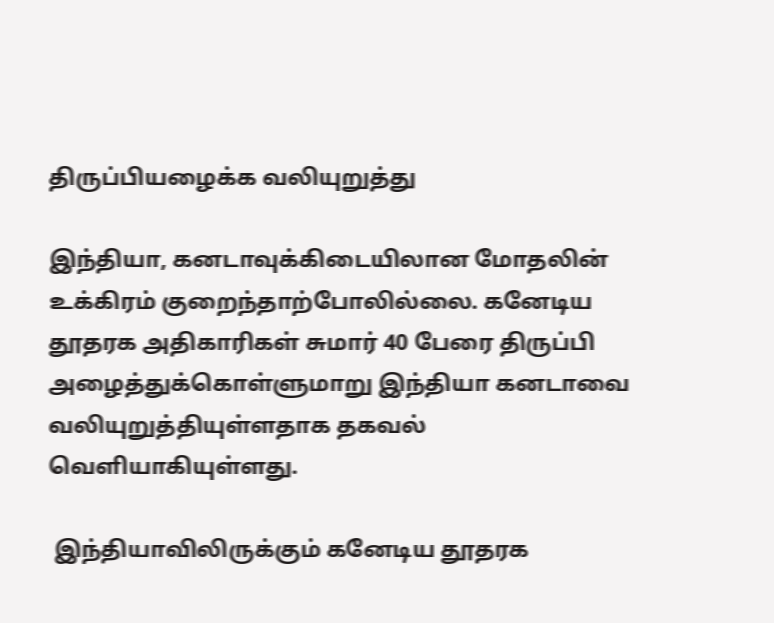திருப்பியழைக்க வலியுறுத்து

இந்தியா, கனடாவுக்கிடையிலான மோதலின் உக்கிரம் குறைந்தாற்போலில்லை. கனேடிய தூதரக அதிகாரிகள் சுமார் 40 பேரை திருப்பி அழைத்துக்கொள்ளுமாறு இந்தியா கனடாவை வலியுறுத்தியுள்ளதாக தகவல் வெளியாகியுள்ளது.

 இந்தியாவிலிருக்கும் கனேடிய தூதரக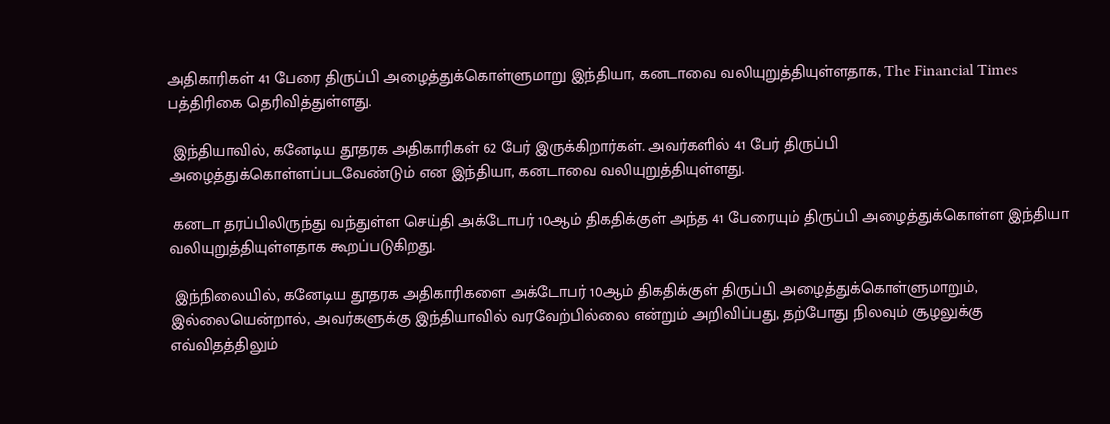அதிகாரிகள் 41 பேரை திருப்பி அழைத்துக்கொள்ளுமாறு இந்தியா, கனடாவை வலியுறுத்தியுள்ளதாக, The Financial Times பத்திரிகை தெரிவித்துள்ளது.

 இந்தியாவில், கனேடிய தூதரக அதிகாரிகள் 62 பேர் இருக்கிறார்கள். அவர்களில் 41 பேர் திருப்பி அழைத்துக்கொள்ளப்படவேண்டும் என இந்தியா, கனடாவை வலியுறுத்தியுள்ளது.

 கனடா தரப்பிலிருந்து வந்துள்ள செய்தி அக்டோபர் 10ஆம் திகதிக்குள் அந்த 41 பேரையும் திருப்பி அழைத்துக்கொள்ள இந்தியா வலியுறுத்தியுள்ளதாக கூறப்படுகிறது.

 இந்நிலையில், கனேடிய தூதரக அதிகாரிகளை அக்டோபர் 10ஆம் திகதிக்குள் திருப்பி அழைத்துக்கொள்ளுமாறும், இல்லையென்றால், அவர்களுக்கு இந்தியாவில் வரவேற்பில்லை என்றும் அறிவிப்பது, தற்போது நிலவும் சூழலுக்கு எவ்விதத்திலும்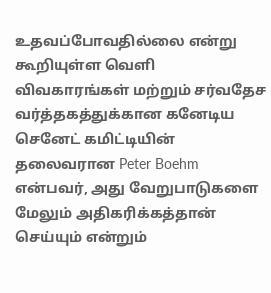உதவப்போவதில்லை என்று கூறியுள்ள வெளி விவகாரங்கள் மற்றும் சர்வதேச வர்த்தகத்துக்கான கனேடிய செனேட் கமிட்டியின் தலைவரான Peter Boehm என்பவர், அது வேறுபாடுகளை மேலும் அதிகரிக்கத்தான் செய்யும் என்றும்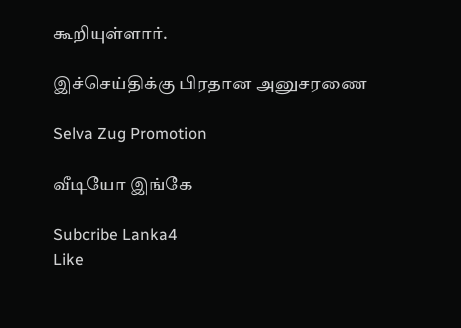கூறியுள்ளார்.

இச்செய்திக்கு பிரதான அனுசரணை

Selva Zug Promotion

வீடியோ இங்கே

Subcribe Lanka4
Like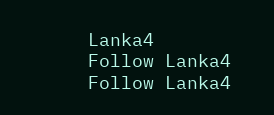Lanka4
Follow Lanka4
Follow Lanka4